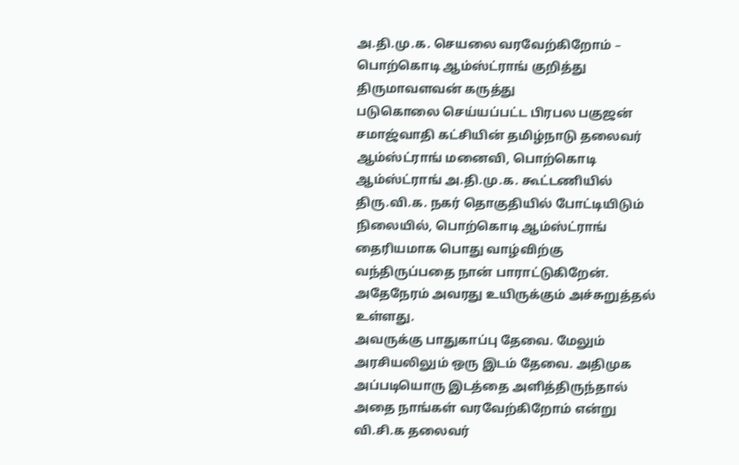அ.தி.மு.க. செயலை வரவேற்கிறோம் – பொற்கொடி ஆம்ஸ்ட்ராங் குறித்து திருமாவளவன் கருத்து
படுகொலை செய்யப்பட்ட பிரபல பகுஜன் சமாஜ்வாதி கட்சியின் தமிழ்நாடு தலைவர் ஆம்ஸ்ட்ராங் மனைவி, பொற்கொடி ஆம்ஸ்ட்ராங் அ.தி.மு.க. கூட்டணியில் திரு.வி.க. நகர் தொகுதியில் போட்டியிடும் நிலையில், பொற்கொடி ஆம்ஸ்ட்ராங் தைரியமாக பொது வாழ்விற்கு வந்திருப்பதை நான் பாராட்டுகிறேன். அதேநேரம் அவரது உயிருக்கும் அச்சுறுத்தல் உள்ளது.
அவருக்கு பாதுகாப்பு தேவை. மேலும் அரசியலிலும் ஒரு இடம் தேவை. அதிமுக அப்படியொரு இடத்தை அளித்திருந்தால் அதை நாங்கள் வரவேற்கிறோம் என்று வி.சி.க தலைவர்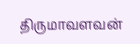திருமாவளவன்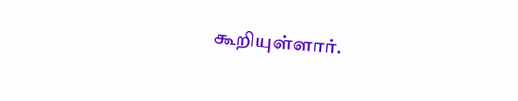கூறியுள்ளார்.